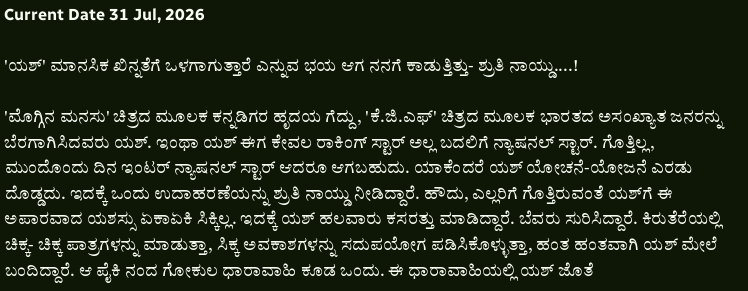Current Date 31 Jul, 2026

'ಯಶ್' ಮಾನಸಿಕ ಖಿನ್ನತೆಗೆ ಒಳಗಾಗುತ್ತಾರೆ ಎನ್ನುವ ಭಯ ಆಗ ನನಗೆ ಕಾಡುತ್ತಿತ್ತು- ಶ್ರುತಿ ನಾಯ್ಡು....!

'ಮೊಗ್ಗಿನ ಮನಸು' ಚಿತ್ರದ ಮೂಲಕ ಕನ್ನಡಿಗರ ಹೃದಯ ಗೆದ್ದು, 'ಕೆ.ಜಿ.ಎಫ್' ಚಿತ್ರದ ಮೂಲಕ ಭಾರತದ ಅಸಂಖ್ಯಾತ ಜನರನ್ನು ಬೆರಗಾಗಿಸಿದವರು ಯಶ್. ಇಂಥಾ ಯಶ್ ಈಗ ಕೇವಲ ರಾಕಿಂಗ್ ಸ್ಟಾರ್ ಅಲ್ಲ ಬದಲಿಗೆ ನ್ಯಾಷನಲ್ ಸ್ಟಾರ್. ಗೊತ್ತಿಲ್ಲ, ಮುಂದೊಂದು ದಿನ ಇಂಟರ್ ನ್ಯಾಷನಲ್ ಸ್ಟಾರ್ ಆದರೂ ಆಗಬಹುದು. ಯಾಕೆಂದರೆ ಯಶ್ ಯೋಚನೆ-ಯೋಜನೆ ಎರಡು ದೊಡ್ಡದು. ಇದಕ್ಕೆ ಒಂದು ಉದಾಹರಣೆಯನ್ನು ಶ್ರುತಿ ನಾಯ್ಡು ನೀಡಿದ್ದಾರೆ. ಹೌದು, ಎಲ್ಲರಿಗೆ ಗೊತ್ತಿರುವಂತೆ ಯಶ್‌ಗೆ ಈ ಅಪಾರವಾದ ಯಶಸ್ಸು ಏಕಾಏಕಿ ಸಿಕ್ಕಿಲ್ಲ. ಇದಕ್ಕೆ ಯಶ್ ಹಲವಾರು ಕಸರತ್ತು ಮಾಡಿದ್ದಾರೆ. ಬೆವರು ಸುರಿಸಿದ್ದಾರೆ. ಕಿರುತೆರೆಯಲ್ಲಿ ಚಿಕ್ಕ- ಚಿಕ್ಕ ಪಾತ್ರಗಳನ್ನು ಮಾಡುತ್ತಾ, ಸಿಕ್ಕ ಅವಕಾಶಗಳನ್ನು ಸದುಪಯೋಗ ಪಡಿಸಿಕೊಳ್ಳುತ್ತಾ, ಹಂತ ಹಂತವಾಗಿ ಯಶ್ ಮೇಲೆ ಬಂದಿದ್ದಾರೆ. ಆ ಪೈಕಿ ನಂದ ಗೋಕುಲ ಧಾರಾವಾಹಿ ಕೂಡ ಒಂದು. ಈ ಧಾರಾವಾಹಿಯಲ್ಲಿ ಯಶ್ ಜೊತೆ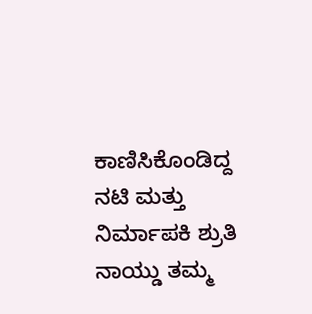ಕಾಣಿಸಿಕೊಂಡಿದ್ದ ನಟಿ ಮತ್ತು ನಿರ್ಮಾಪಕಿ ಶ್ರುತಿ ನಾಯ್ಡು ತಮ್ಮ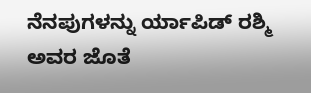ನೆನಪುಗಳನ್ನು ರ್ಯಾಪಿಡ್ ರಶ್ಮಿ ಅವರ ಜೊತೆ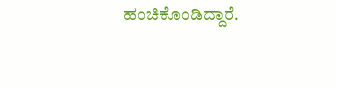ಹಂಚಿಕೊಂಡಿದ್ದಾರೆ.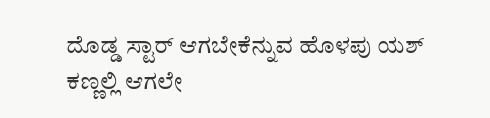ದೊಡ್ಡ ಸ್ಟಾರ್ ಆಗಬೇಕೆನ್ನುವ ಹೊಳಪು ಯಶ್ ಕಣ್ಣಲ್ಲಿ ಆಗಲೇ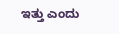ಇತ್ತು ಎಂದು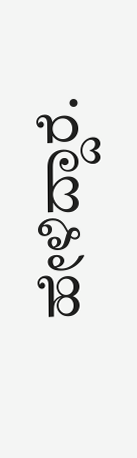ಹೇಳಿದ್ದಾರೆ.